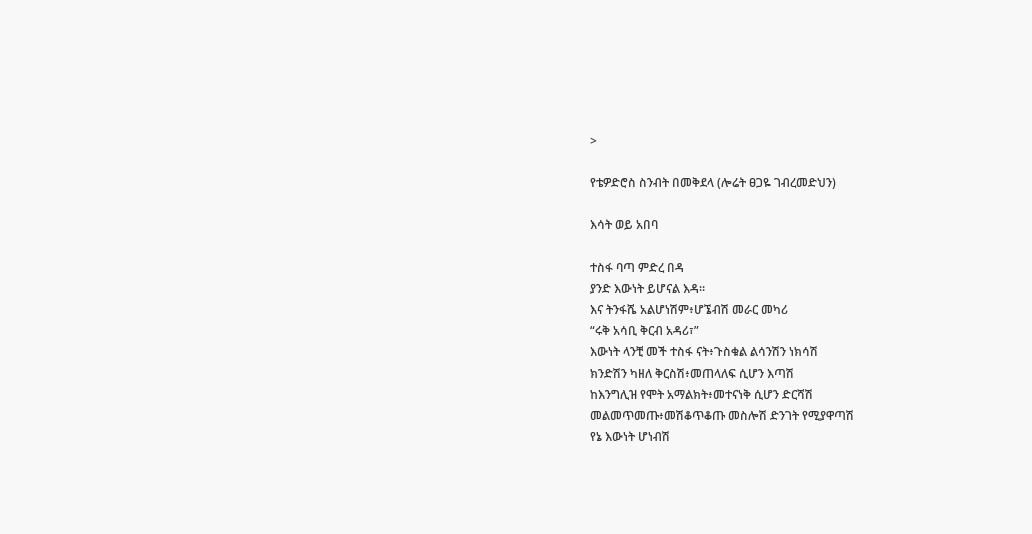>

የቴዎድሮስ ስንብት በመቅደላ (ሎሬት ፀጋዬ ገብረመድህን)

እሳት ወይ አበባ

ተስፋ ባጣ ምድረ በዳ
ያንድ እውነት ይሆናል እዳ።
እና ትንፋሼ አልሆነሽም፥ሆኜብሽ መራር መካሪ
“ሩቅ አሳቢ ቅርብ አዳሪ፣”
እውነት ላንቺ መች ተስፋ ናት፥ጉስቁል ልሳንሽን ነክሳሽ
ክንድሽን ካዘለ ቅርስሽ፥መጠላለፍ ሲሆን እጣሽ
ከእንግሊዝ የሞት አማልክት፥መተናነቅ ሲሆን ድርሻሽ
መልመጥመጡ፥መሽቆጥቆጡ መስሎሽ ድንገት የሚያዋጣሽ
የኔ እውነት ሆነብሽ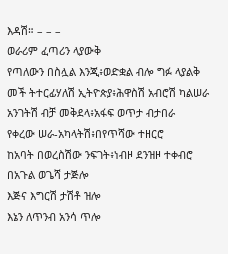እዳሽ። – – –
ወራሪም ፈጣሪን ላያውቅ
የጣለውን በስሏል እንጂ፥ወድቋል ብሎ ግፉ ላያልቅ
መች ትተርፊሃለሽ ኢትዮጵያ፥ሕዋስሽ አብሮሽ ካልሠራ
አንገትሽ ብቻ መቅደላ፥አፋፍ ወጥታ ብታበራ
የቀረው ሠራ-አካላትሽ፥በየጥሻው ተዘርሮ
ከአባት በወረስሽው ንፍገት፥ነብዞ ደንዝዞ ተቀብሮ
በአጉል ወጌሻ ታጅሎ
እጅና እግርሽ ታሽቶ ዝሎ
እኔን ለጥንብ አንሳ ጥሎ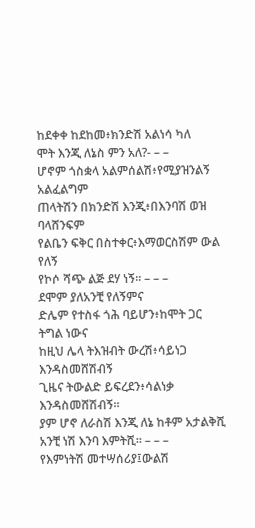ከደቀቀ ከደከመ፥ክንድሽ አልነሳ ካለ
ሞት እንጂ ለኔስ ምን አለ?- – –
ሆኖም ጎስቋላ አልምሰልሽ፥የሚያዝንልኝ አልፈልግም
ጠላትሽን በክንድሽ እንጂ፥በእንባሽ ወዝ ባላሸንፍም
የልቤን ፍቅር በስተቀር፥እማወርስሽም ውል የለኝ
የኮሶ ሻጭ ልጅ ደሃ ነኝ። – – –
ደሞም ያለአንቺ የለኝምና
ድሌም የተስፋ ጎሕ ባይሆን፥ከሞት ጋር ትግል ነውና
ከዚህ ሌላ ትእዝብት ውረሽ፥ሳይነጋ እንዳስመሸሽብኝ
ጊዜና ትውልድ ይፍረደን፥ሳልነቃ እንዳስመሸሽብኝ።
ያም ሆኖ ለራስሽ እንጂ ለኔ ከቶም አታልቅሺ
አንቺ ነሽ እንባ እምትሺ። – – –
የእምነትሽ መተሣሰሪያ፤ውልሽ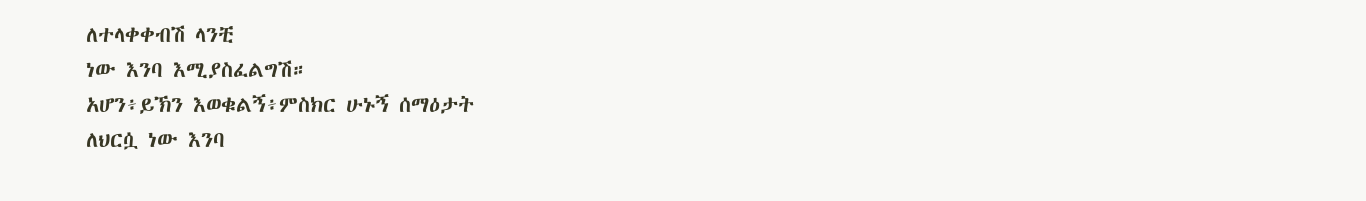ለተላቀቀብሽ ላንቺ
ነው እንባ እሚያስፈልግሽ።
አሆን፥ይኽን እወቁልኝ፥ምስክር ሁኑኝ ሰማዕታት
ለህርሷ ነው እንባ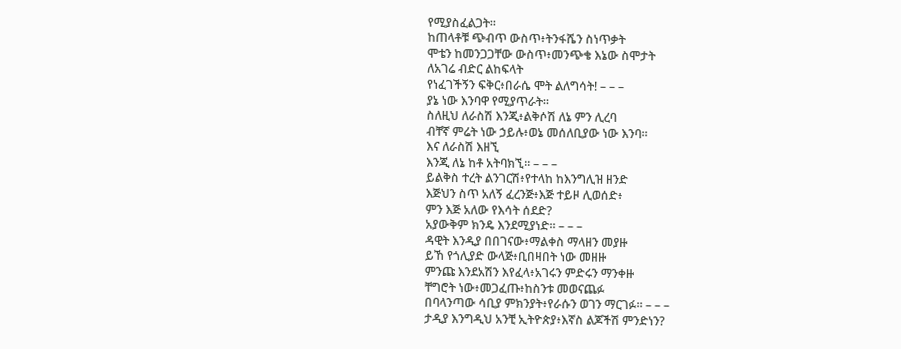የሚያስፈልጋት።
ከጠላቶቹ ጭብጥ ውስጥ፥ትንፋሼን ስነጥቃት
ሞቴን ከመንጋጋቸው ውስጥ፥መንጭቄ እኔው ስሞታት
ለአገሬ ብድር ልከፍላት
የነፈገችኝን ፍቅር፥በራሴ ሞት ልለግሳት! – – –
ያኔ ነው እንባዋ የሚያጥራት።
ስለዚህ ለራስሽ እንጂ፥ልቅሶሽ ለኔ ምን ሊረባ
ብቸኛ ምሬት ነው ኃይሉ፥ወኔ መሰለቢያው ነው እንባ።
እና ለራስሽ እዘኚ
እንጂ ለኔ ከቶ አትባክኚ። – – –
ይልቅስ ተረት ልንገርሽ፥የተላከ ከእንግሊዝ ዘንድ
እጅህን ስጥ አለኝ ፈረንጅ፥እጅ ተይዞ ሊወሰድ፥
ምን እጅ አለው የእሳት ሰደድ?
አያውቅም ክንዴ እንደሚያነድ። – – –
ዳዊት እንዲያ በበገናው፥ማልቀስ ማላዘን መያዙ
ይኸ የጎሊያድ ውላጅ፥ቢበዛበት ነው መዘዙ
ምንጩ እንደአሽን እየፈላ፥አገሩን ምድሩን ማንቀዙ
ቸግሮት ነው፥መጋፈጡ፥ከስንቱ መወናጨፉ
በባላንጣው ሳቢያ ምክንያት፥የራሱን ወገን ማርገፉ። – – –
ታዲያ እንግዲህ አንቺ ኢትዮጵያ፥እኛስ ልጆችሽ ምንድነን?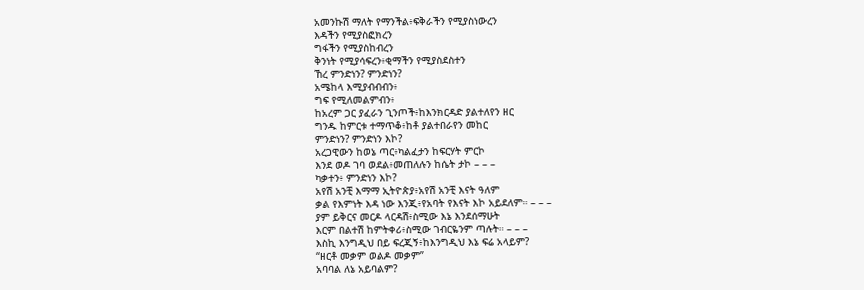አመንኩሽ ማለት የማንችል፥ፍቅራችን የሚያስነውረን
እዳችን የሚያስፎክረን
ግፋችን የሚያስከብረን
ቅንነት የሚያሳፍረን፥ቂማችን የሚያስደስተን
ኸረ ምንድነን? ምንድነን?
አሜከላ እሚያብብብን፥
ግፍ የሚለመልምብን፥
ከአረም ጋር ያፈራን ጊንጦች፥ከእንክርዳድ ያልተለየን ዘር
ግንዱ ከምርቱ ተማጥቆ፥ከቶ ያልተበራየን መከር
ምንድነን? ምንድነን እኮ?
አረጋዊውን ከወኔ ጣር፥ካልፈታን ከፍርሃት ምርኮ
እንደ ወዶ ገባ ወደል፥መጠለሉን ከሴት ታኮ – – –
ካቃተን፥ ምንድነን እኮ?
አየሽ አንቺ እማማ ኢትዮጵያ፥አየሽ አንቺ እናት ዓለም
ቃል የእምነት እዳ ነው እንጂ፥የአባት የእናት እኮ አይደለም። – – –
ያም ይቅርና መርዶ ላርዳሽ፥ስሚው እኔ እንደሰማሁት
እርም በልተሽ ከምትቀሪ፥ስሚው ገብርዬንም ጣሉት። – – –
እስኪ እንግዲህ በይ ፍረጂኝ፥ከእንግዲህ እኔ ፍሬ አላይም?
“ዘርቶ መቃም ወልዶ መቃም”
አባባል ለኔ አይባልም?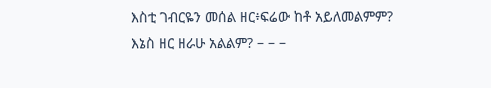እስቲ ገብርዬን መሰል ዘር፥ፍሬው ከቶ አይለመልምም?
እኔስ ዘር ዘራሁ አልልም? – – –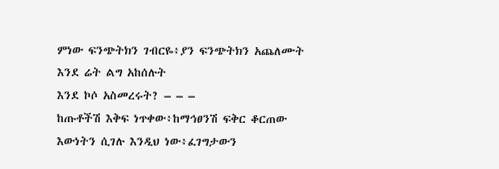ምነው ፍንጭትክን ገብርዬ፥ያን ፍንጭትክን አጨለሙት
እንደ ሬት ልግ አከሰሉት
እንደ ኮሶ አስመረሩት? – – –
ከጡቶችሽ እቅፍ ነጥቀው፥ከማኅፀንሽ ፍቅር ቆርጠው
እውነትን ሲገሉ እንዲህ ነው፥ፈገግታውን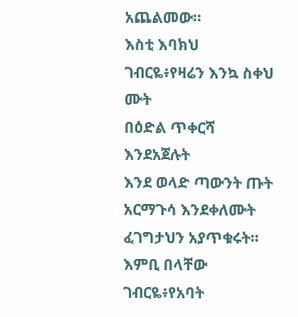አጨልመው።
እስቲ እባክህ ገብርዬ፥የዛሬን እንኳ ስቀህ ሙት
በዕድል ጥቀርሻ እንደአጀሉት
እንደ ወላድ ጣውንት ጡት
አርማጉሳ እንደቀለሙት
ፈገግታህን አያጥቁሩት።
እምቢ በላቸው ገብርዬ፥የአባት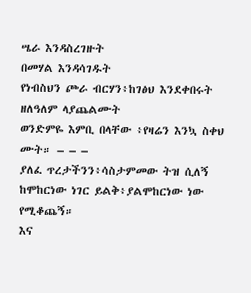ሤራ እንዳስረገዙት
በመሃል እንዳሳገዱት
የነብስህን ጮራ ብርሃን፥ከገፅህ እንደቀበሩት
ዘለዓለም ላያጨልሙት
ወንድምዬ እምቢ በላቸው ፥የዛሬን እንኳ ስቀህ ሙት። – – –
ያለፈ ጥረታችንን፥ሳስታምመው ትዝ ሲለኝ
ከሞከርነው ነገር ይልቅ፥ያልሞከርነው ነው የሚቆጨኝ።
እና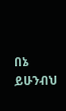በኔ ይሁንብህ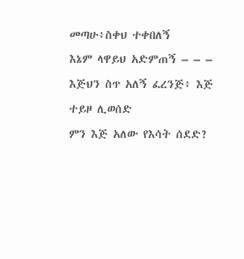መጣሁ፥ስቀህ ተቀበለኝ
እኔም ላዋይህ አድምጠኝ – – –
እጅህን ስጥ አለኝ ፈረንጅ፥ እጅ ተይዞ ሊወሰድ
ምን እጅ አለው የእሳት ሰደድ?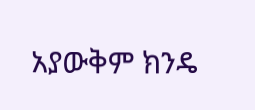አያውቅም ክንዴ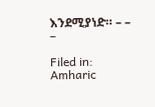እንደሚያነድ። – – –

Filed in: Amharic